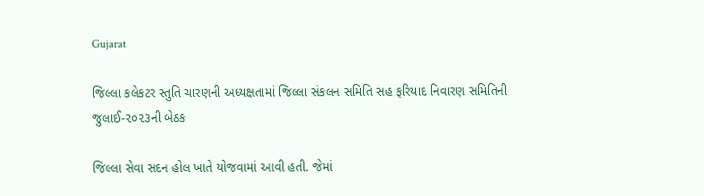Gujarat

જિલ્લા કલેકટર સ્તુતિ ચારણની અધ્યક્ષતામાં જિલ્લા સંકલન સમિતિ સહ ફરિયાદ નિવારણ સમિતિની જુલાઈ-૨૦૨૩ની બેઠક

જિલ્લા સેવા સદન હોલ ખાતે યોજવામાં આવી હતી. જેમાં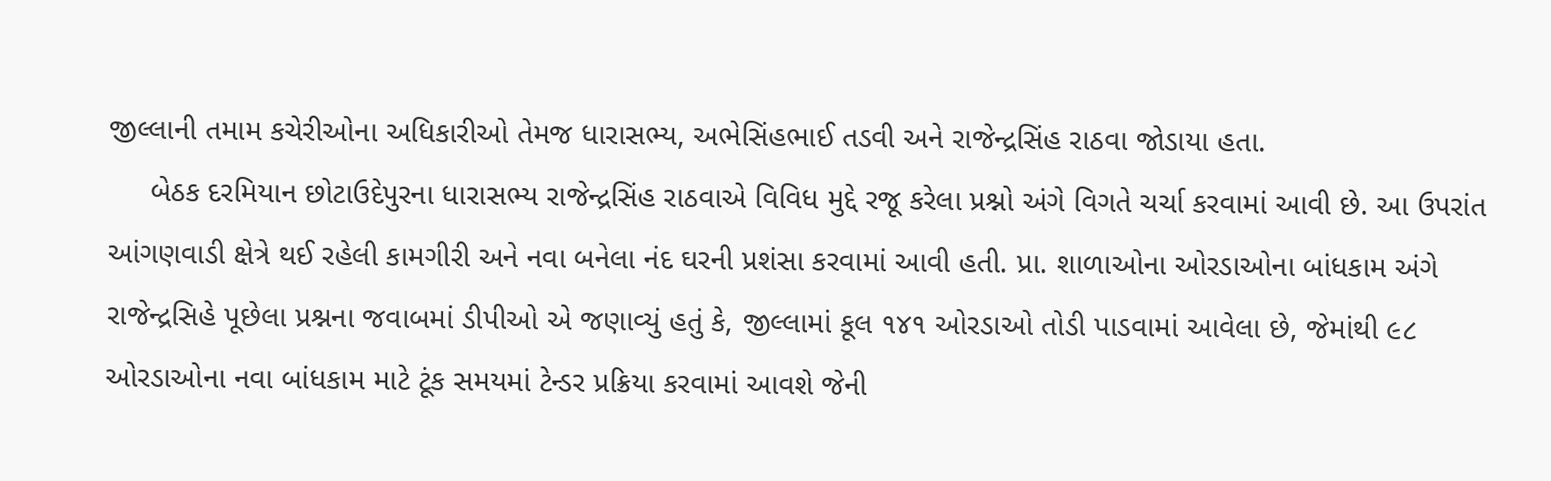જીલ્લાની તમામ કચેરીઓના અધિકારીઓ તેમજ ધારાસભ્ય, અભેસિંહભાઈ તડવી અને રાજેન્દ્રસિંહ રાઠવા જોડાયા હતા.
     બેઠક દરમિયાન છોટાઉદેપુરના ધારાસભ્ય રાજેન્દ્રસિંહ રાઠવાએ વિવિધ મુદ્દે રજૂ કરેલા પ્રશ્નો અંગે વિગતે ચર્ચા કરવામાં આવી છે. આ ઉપરાંત આંગણવાડી ક્ષેત્રે થઈ રહેલી કામગીરી અને નવા બનેલા નંદ ઘરની પ્રશંસા કરવામાં આવી હતી. પ્રા. શાળાઓના ઓરડાઓના બાંધકામ અંગે રાજેન્દ્રસિહે પૂછેલા પ્રશ્નના જવાબમાં ડીપીઓ એ જણાવ્યું હતું કે, જીલ્લામાં કૂલ ૧૪૧ ઓરડાઓ તોડી પાડવામાં આવેલા છે, જેમાંથી ૯૮ ઓરડાઓના નવા બાંધકામ માટે ટૂંક સમયમાં ટેન્ડર પ્રક્રિયા કરવામાં આવશે જેની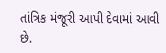તાંત્રિક મંજૂરી આપી દેવામાં આવી છે.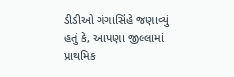ડીડીઓ ગંગાસિંહે જણાવ્યું હતું કે, આપણા જીલ્લામાં પ્રાથમિક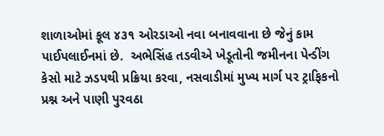શાળાઓમાં કૂલ ૪૩૧ ઓરડાઓ નવા બનાવવાના છે જેનું કામ પાઈપલાઈનમાં છે.  અભેસિંહ તડવીએ ખેડૂતોની જમીનના પેન્ડીંગ કેસો માટે ઝડપથી પ્રક્રિયા કરવા, નસવાડીમાં મુખ્ય માર્ગ પર ટ્રાફિકનો પ્રશ્ન અને પાણી પુરવઠા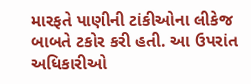મારફતે પાણીની ટાંકીઓના લીકેજ બાબતે ટકોર કરી હતી. આ ઉપરાંત અધિકારીઓ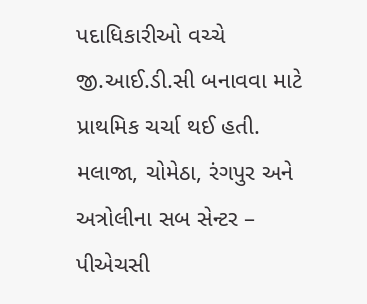પદાધિકારીઓ વચ્ચે જી.આઈ.ડી.સી બનાવવા માટે પ્રાથમિક ચર્ચા થઈ હતી. મલાજા, ચોમેઠા, રંગપુર અને અત્રોલીના સબ સેન્ટર – પીએચસી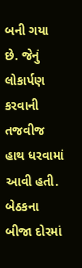બની ગયા છે. જેનું લોકાર્પણ કરવાની તજવીજ હાથ ધરવામાં આવી હતી. બેઠકના બીજા દોરમાં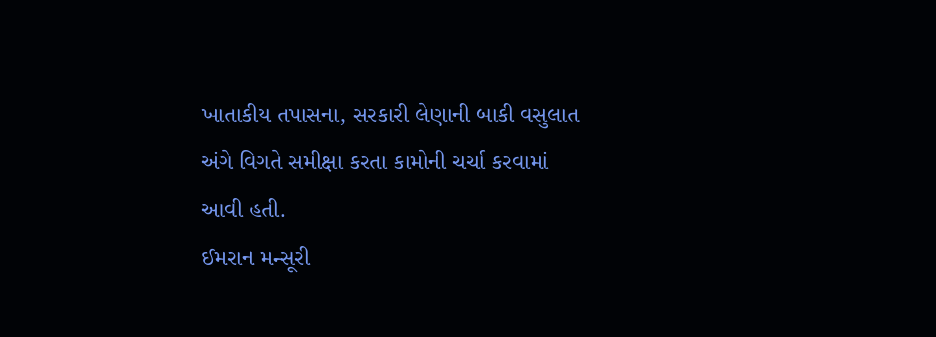ખાતાકીય તપાસના, સરકારી લેણાની બાકી વસુલાત અંગે વિગતે સમીક્ષા કરતા કામોની ચર્ચા કરવામાં આવી હતી.
ઈમરાન મન્સૂરી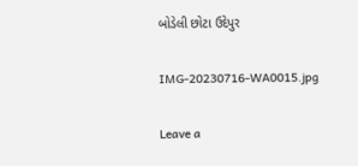બોડેલી છોટા ઉદેપુર

IMG-20230716-WA0015.jpg

Leave a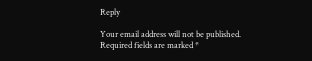Reply

Your email address will not be published. Required fields are marked *